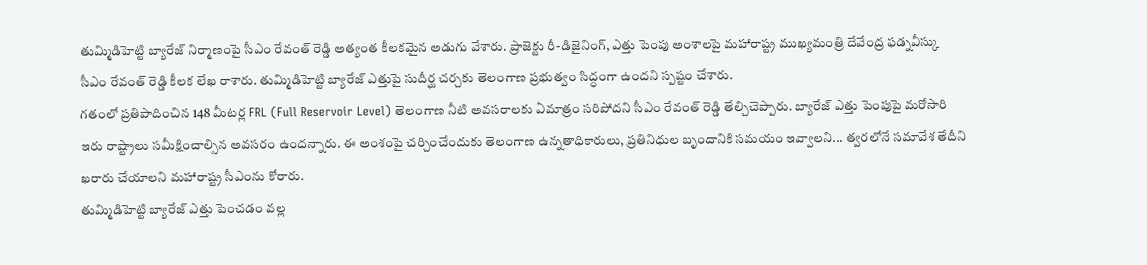తుమ్మిడిహెట్టి బ్యారేజ్ నిర్మాణంపై సీఎం రేవంత్ రెడ్డి అత్యంత కీలకమైన అడుగు వేశారు. ప్రాజెక్టు రీ-డిజైనింగ్, ఎత్తు పెంపు అంశాలపై మహారాష్ట్ర ముఖ్యమంత్రి దేవేంద్ర ఫడ్నవీస్కు సీఎం రేవంత్ రెడ్డి కీలక లేఖ రాశారు. తుమ్మిడిహెట్టి బ్యారేజ్ ఎత్తుపై సుదీర్ఘ చర్చకు తెలంగాణ ప్రభుత్వం సిద్ధంగా ఉందని స్పష్టం చేశారు.
గతంలో ప్రతిపాదించిన 148 మీటర్ల FRL (Full Reservoir Level) తెలంగాణ నీటి అవసరాలకు ఏమాత్రం సరిపోదని సీఎం రేవంత్ రెడ్డి తేల్చిచెప్పారు. బ్యారేజ్ ఎత్తు పెంపుపై మరోసారి ఇరు రాష్ట్రాలు సమీక్షించాల్సిన అవసరం ఉందన్నారు. ఈ అంశంపై చర్చించేందుకు తెలంగాణ ఉన్నతాధికారులు, ప్రతినిధుల బృందానికి సమయం ఇవ్వాలని... త్వరలోనే సమావేశ తేదీని ఖరారు చేయాలని మహారాష్ట్ర సీఎంను కోరారు.
తుమ్మిడిహెట్టి బ్యారేజ్ ఎత్తు పెంచడం వల్ల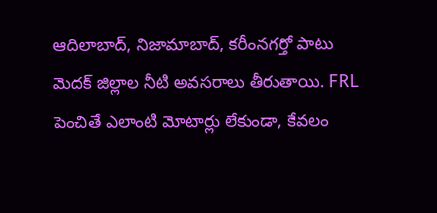ఆదిలాబాద్, నిజామాబాద్, కరీంనగర్తో పాటు మెదక్ జిల్లాల నీటి అవసరాలు తీరుతాయి. FRL పెంచితే ఎలాంటి మోటార్లు లేకుండా, కేవలం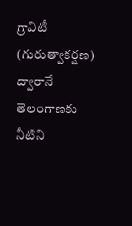గ్రావిటీ (గురుత్వాకర్షణ) ద్వారానే తెలంగాణకు నీటిని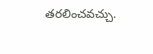తరలించవచ్చు.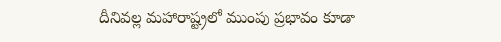దీనివల్ల మహారాష్ట్రలో ముంపు ప్రభావం కూడా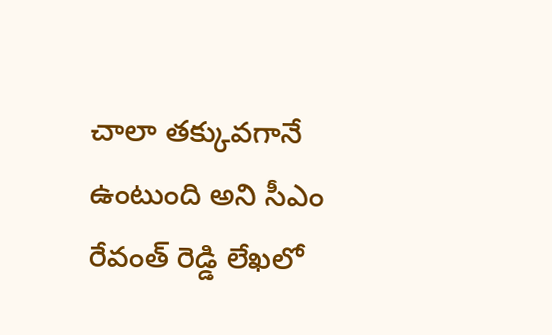చాలా తక్కువగానే ఉంటుంది అని సీఎం రేవంత్ రెడ్డి లేఖలో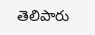తెలిపారు